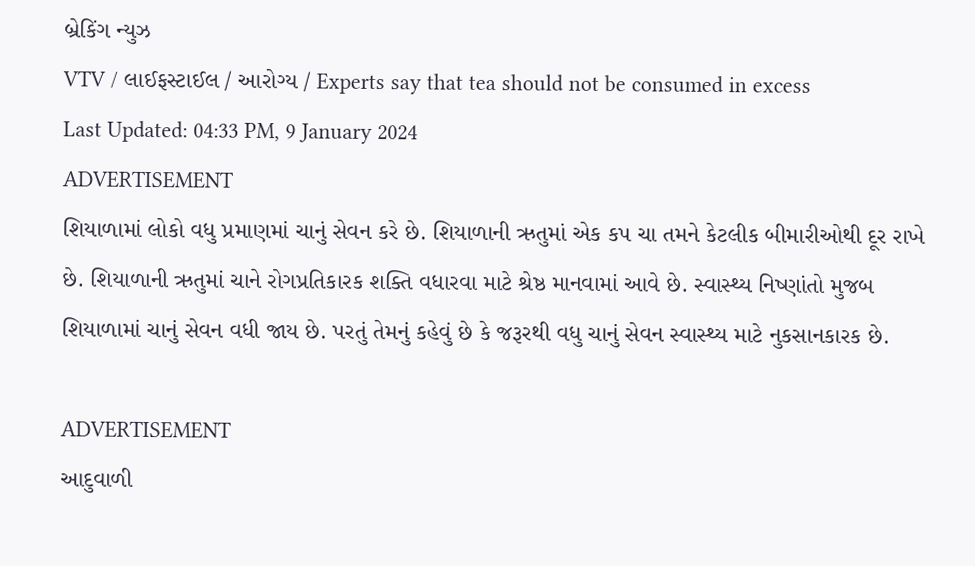બ્રેકિંગ ન્યુઝ
VTV / લાઈફસ્ટાઈલ / આરોગ્ય / Experts say that tea should not be consumed in excess
Last Updated: 04:33 PM, 9 January 2024
ADVERTISEMENT
શિયાળામાં લોકો વધુ પ્રમાણમાં ચાનું સેવન કરે છે. શિયાળાની ઋતુમાં એક કપ ચા તમને કેટલીક બીમારીઓથી દૂર રાખે છે. શિયાળાની ઋતુમાં ચાને રોગપ્રતિકારક શક્તિ વધારવા માટે શ્રેષ્ઠ માનવામાં આવે છે. સ્વાસ્થ્ય નિષ્ણાંતો મુજબ શિયાળામાં ચાનું સેવન વધી જાય છે. પરતું તેમનું કહેવું છે કે જરૂરથી વધુ ચાનું સેવન સ્વાસ્થ્ય માટે નુકસાનકારક છે.

ADVERTISEMENT
આદુવાળી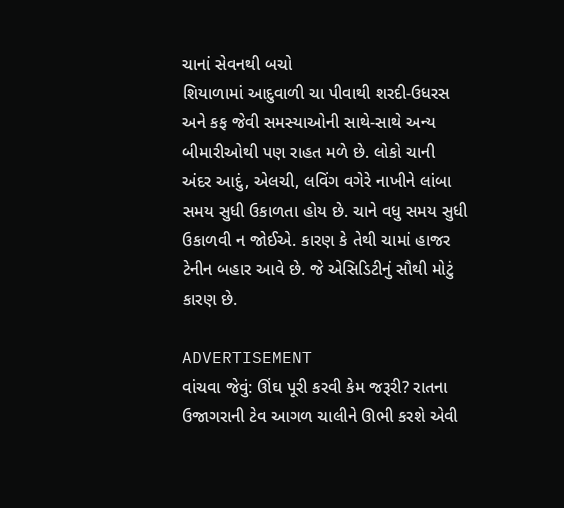ચાનાં સેવનથી બચો
શિયાળામાં આદુવાળી ચા પીવાથી શરદી-ઉધરસ અને કફ જેવી સમસ્યાઓની સાથે-સાથે અન્ય બીમારીઓથી પણ રાહત મળે છે. લોકો ચાની અંદર આદું, એલચી, લવિંગ વગેરે નાખીને લાંબા સમય સુધી ઉકાળતા હોય છે. ચાને વધુ સમય સુધી ઉકાળવી ન જોઈએ. કારણ કે તેથી ચામાં હાજર ટેનીન બહાર આવે છે. જે એસિડિટીનું સૌથી મોટું કારણ છે.

ADVERTISEMENT
વાંચવા જેવું: ઊંઘ પૂરી કરવી કેમ જરૂરી? રાતના ઉજાગરાની ટેવ આગળ ચાલીને ઊભી કરશે એવી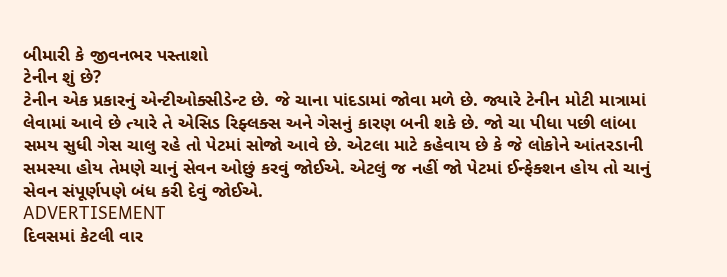બીમારી કે જીવનભર પસ્તાશો
ટેનીન શું છે?
ટેનીન એક પ્રકારનું એન્ટીઓક્સીડેન્ટ છે. જે ચાના પાંદડામાં જોવા મળે છે. જ્યારે ટેનીન મોટી માત્રામાં લેવામાં આવે છે ત્યારે તે એસિડ રિફ્લક્સ અને ગેસનું કારણ બની શકે છે. જો ચા પીધા પછી લાંબા સમય સુધી ગેસ ચાલુ રહે તો પેટમાં સોજો આવે છે. એટલા માટે કહેવાય છે કે જે લોકોને આંતરડાની સમસ્યા હોય તેમણે ચાનું સેવન ઓછું કરવું જોઈએ. એટલું જ નહીં જો પેટમાં ઈન્ફેક્શન હોય તો ચાનું સેવન સંપૂર્ણપણે બંધ કરી દેવું જોઈએ.
ADVERTISEMENT
દિવસમાં કેટલી વાર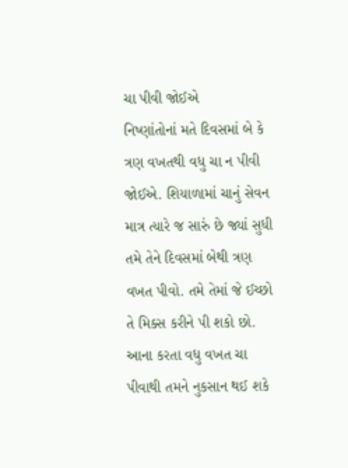ચા પીવી જોઈએ
નિષ્ણાંતોનાં મતે દિવસમાં બે કે ત્રણ વખતથી વધુ ચા ન પીવી જોઈએ. શિયાળામાં ચાનું સેવન માત્ર ત્યારે જ સારું છે જ્યાં સુધી તમે તેને દિવસમાં બેથી ત્રણ વખત પીવો. તમે તેમાં જે ઈચ્છો તે મિક્સ કરીને પી શકો છો. આના કરતા વધુ વખત ચા પીવાથી તમને નુકસાન થઈ શકે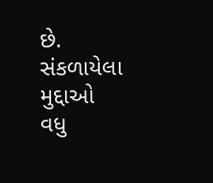છે.
સંકળાયેલા મુદ્દાઓ
વધુ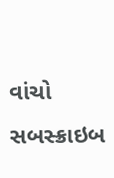વાંચો
સબસ્ક્રાઇબ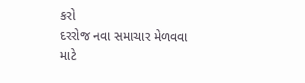કરો
દરરોજ નવા સમાચાર મેળવવા માટે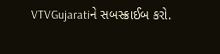VTVGujaratiને સબસ્ક્રાઈબ કરો.